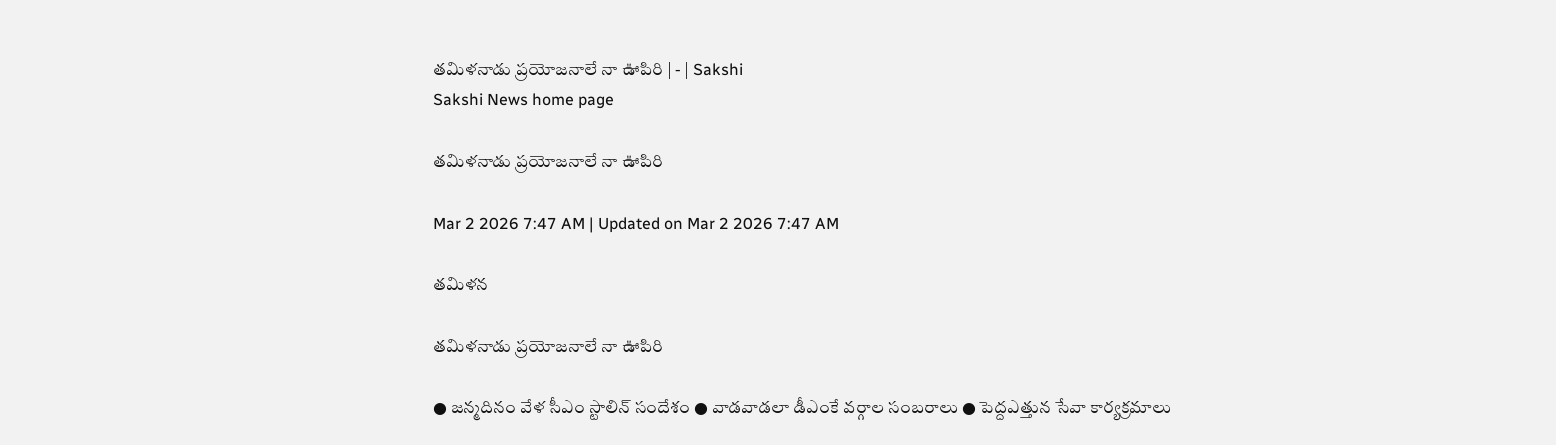తమిళనాడు ప్రయోజనాలే నా ఊపిరి | - | Sakshi
Sakshi News home page

తమిళనాడు ప్రయోజనాలే నా ఊపిరి

Mar 2 2026 7:47 AM | Updated on Mar 2 2026 7:47 AM

తమిళన

తమిళనాడు ప్రయోజనాలే నా ఊపిరి

● జన్మదినం వేళ సీఎం స్టాలిన్‌ సందేశం ● వాడవాడలా డీఎంకే వర్గాల సంబరాలు ● పెద్దఎత్తున సేవా కార్యక్రమాలు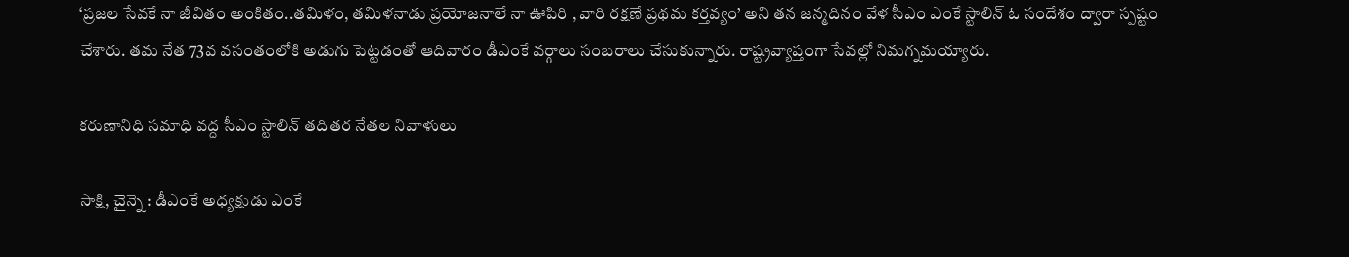‘ప్రజల సేవకే నా జీవితం అంకితం..తమిళం, తమిళనాడు ప్రయోజనాలే నా ఊపిరి , వారి రక్షణే ప్రథమ కర్తవ్యం’ అని తన జన్మదినం వేళ సీఎం ఎంకే స్టాలిన్‌ ఓ సందేశం ద్వారా స్పష్టం చేశారు. తమ నేత 73వ వసంతంలోకి అడుగు పెట్టడంతో ఆదివారం డీఎంకే వర్గాలు సంబరాలు చేసుకున్నారు. రాష్ట్రవ్యాప్తంగా సేవల్లో నిమగ్నమయ్యారు.

కరుణానిధి సమాధి వద్ద సీఎం స్టాలిన్‌ తదితర నేతల నివాళులు

సాక్షి, చైన్నె : డీఎంకే అధ్యక్షుడు ఎంకే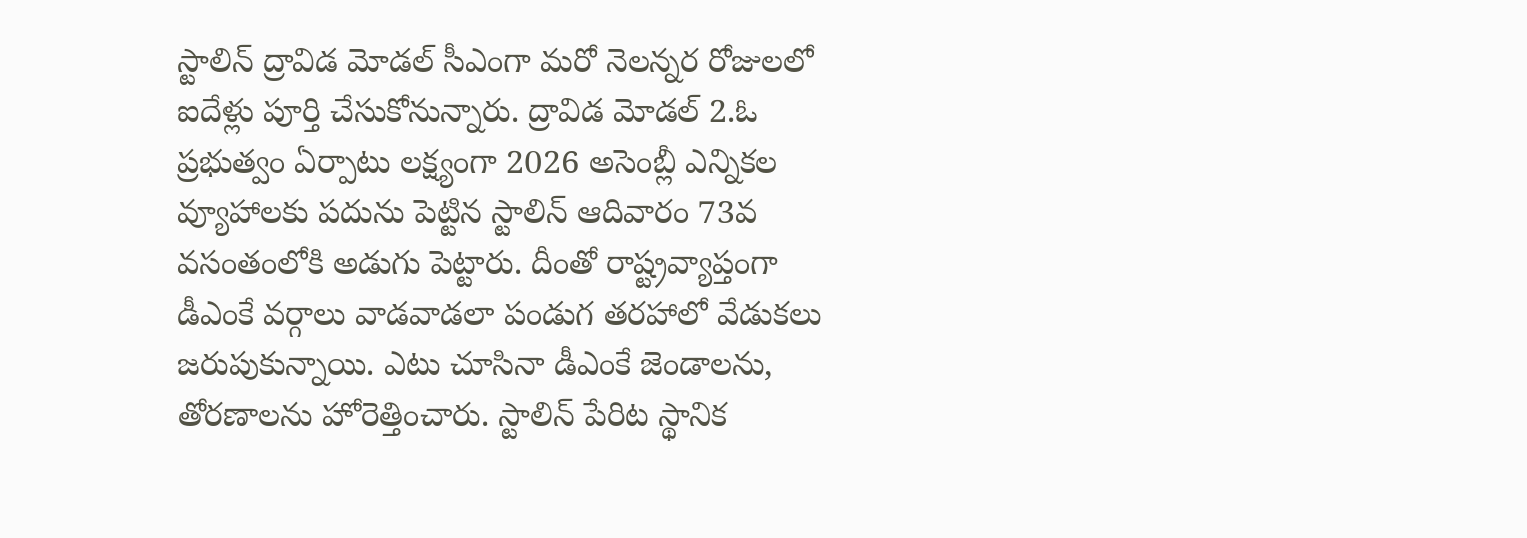స్టాలిన్‌ ద్రావిడ మోడల్‌ సీఎంగా మరో నెలన్నర రోజులలో ఐదేళ్లు పూర్తి చేసుకోనున్నారు. ద్రావిడ మోడల్‌ 2.ఓ ప్రభుత్వం ఏర్పాటు లక్ష్యంగా 2026 అసెంబ్లీ ఎన్నికల వ్యూహాలకు పదును పెట్టిన స్టాలిన్‌ ఆదివారం 73వ వసంతంలోకి అడుగు పెట్టారు. దీంతో రాష్ట్రవ్యాప్తంగా డీఎంకే వర్గాలు వాడవాడలా పండుగ తరహాలో వేడుకలు జరుపుకున్నాయి. ఎటు చూసినా డీఎంకే జెండాలను, తోరణాలను హోరెత్తించారు. స్టాలిన్‌ పేరిట స్థానిక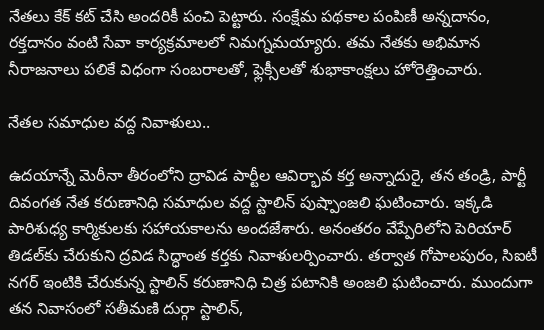నేతలు కేక్‌ కట్‌ చేసి అందరికీ పంచి పెట్టారు. సంక్షేమ పథకాల పంపిణీ అన్నదానం, రక్తదానం వంటి సేవా కార్యక్రమాలలో నిమగ్నమయ్యారు. తమ నేతకు అభిమాన నీరాజనాలు పలికే విధంగా సంబరాలతో, ఫ్లెక్సీలతో శుభాకాంక్షలు హోరెత్తించారు.

నేతల సమాధుల వద్ద నివాళులు..

ఉదయాన్నే మెరీనా తీరంలోని ద్రావిడ పార్టీల ఆవిర్భావ కర్త అన్నాదురై, తన తండ్రి, పార్టీ దివంగత నేత కరుణానిధి సమాధుల వద్ద స్టాలిన్‌ పుష్పాంజలి ఘటించారు. ఇక్కడి పారిశుధ్య కార్మికులకు సహాయకాలను అందజేశారు. అనంతరం వేప్పేరిలోని పెరియార్‌ తిడల్‌కు చేరుకుని ద్రవిడ సిద్ధాంత కర్తకు నివాళులర్పించారు. తర్వాత గోపాలపురం, సిఐటీ నగర్‌ ఇంటికి చేరుకున్న స్టాలిన్‌ కరుణానిధి చిత్ర పటానికి అంజలి ఘటించారు. ముందుగా తన నివాసంలో సతీమణి దుర్గా స్టాలిన్‌,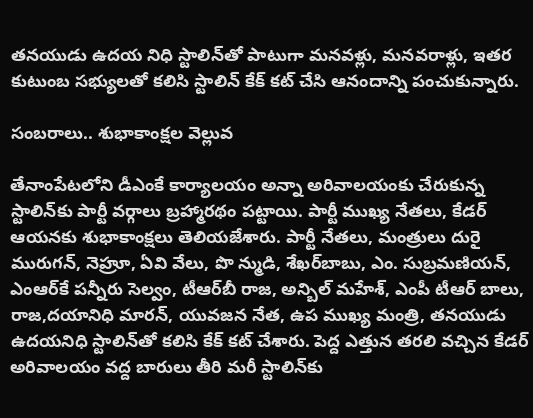తనయుడు ఉదయ నిధి స్టాలిన్‌తో పాటుగా మనవళ్లు, మనవరాళ్లు, ఇతర కుటుంబ సభ్యులతో కలిసి స్టాలిన్‌ కేక్‌ కట్‌ చేసి ఆనందాన్ని పంచుకున్నారు.

సంబరాలు.. శుభాకాంక్షల వెల్లువ

తేనాంపేటలోని డీఎంకే కార్యాలయం అన్నా అరివాలయంకు చేరుకున్న స్టాలిన్‌కు పార్టీ వర్గాలు బ్రహ్మారథం పట్టాయి. పార్టీ ముఖ్య నేతలు, కేడర్‌ ఆయనకు శుభాకాంక్షలు తెలియజేశారు. పార్టీ నేతలు, మంత్రులు దురై మురుగన్‌, నెహ్రూ, ఏవి వేలు, పొ న్ముడి, శేఖర్‌బాబు, ఎం. సుబ్రమణియన్‌, ఎంఆర్‌కే పన్నీరు సెల్వం, టీఆర్‌బీ రాజ, అన్బిల్‌ మహేశ్‌, ఎంపీ టీఆర్‌ బాలు, రాజ,దయానిధి మారన్‌, యువజన నేత, ఉప ముఖ్య మంత్రి, తనయుడు ఉదయనిధి స్టాలిన్‌తో కలిసి కేక్‌ కట్‌ చేశారు. పెద్ద ఎత్తున తరలి వచ్చిన కేడర్‌ అరివాలయం వద్ద బారులు తీరి మరీ స్టాలిన్‌కు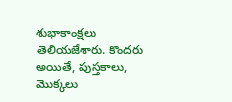శుభాకాంక్షలు తెలియజేశారు. కొందరు అయితే, పుస్తకాలు, మొక్కలు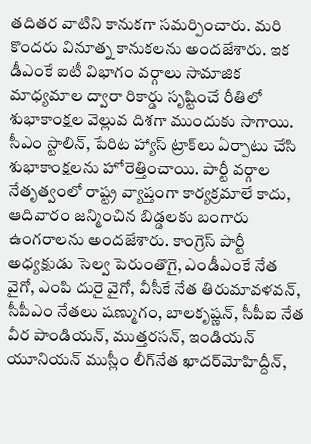తదితర వాటిని కానుకగా సమర్పించారు. మరి కొందరు వినూత్న కానుకలను అందజేశారు. ఇక డీఎంకే ఐటీ విభాగం వర్గాలు సామాజిక మాధ్యమాల ద్వారా రికార్డు సృష్టించే రీతిలో శుభాకాంక్షల వెల్లువ దిశగా ముందుకు సాగాయి. సీఎం స్టాలిన్‌, పేరిట హ్యాస్‌ ట్రాక్‌లు ఏర్పాటు చేసి శుభాకాంక్షలను హోరెత్తించాయి. పార్టీ వర్గాల నేతృత్వంలో రాష్ట్ర వ్యాప్తంగా కార్యక్రమాలే కాదు, ఆదివారం జన్మించిన బిడ్డలకు బంగారు ఉంగరాలను అందజేశారు. కాంగ్రెస్‌ పార్టీ అధ్యక్షుడు సెల్వ పెరుంతొగై, ఎండీఎంకే నేత వైగో, ఎంపి దురై వైగో, వీసీకే నేత తిరుమావళవన్‌, సీపీఎం నేతలు షణ్ముగం, బాలకృష్ణన్‌, సీపీఐ నేత వీర పాండియన్‌, ముత్తరసన్‌, ఇండియన్‌ యూనియన్‌ ముస్లీం లీగ్‌నేత ఖాదర్‌మోహిద్దీన్‌,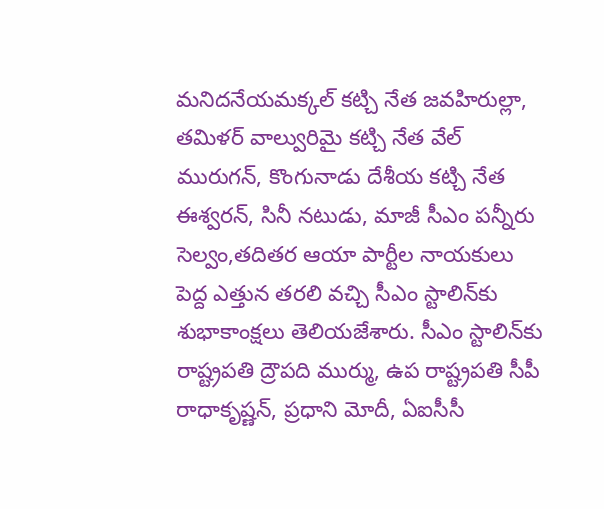మనిదనేయమక్కల్‌ కట్చి నేత జవహిరుల్లా, తమిళర్‌ వాల్వురిమై కట్చి నేత వేల్‌ మురుగన్‌, కొంగునాడు దేశీయ కట్చి నేత ఈశ్వరన్‌, సినీ నటుడు, మాజీ సీఎం పన్నీరు సెల్వం,తదితర ఆయా పార్టీల నాయకులు పెద్ద ఎత్తున తరలి వచ్చి సీఎం స్టాలిన్‌కు శుభాకాంక్షలు తెలియజేశారు. సీఎం స్టాలిన్‌కు రాష్ట్రపతి ద్రౌపది ముర్ము, ఉప రాష్ట్రపతి సీపీ రాధాకృష్ణన్‌, ప్రధాని మోదీ, ఏఐసీసీ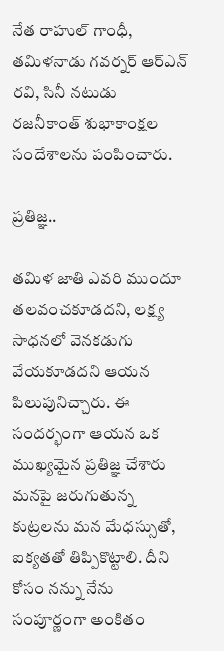నేత రాహుల్‌ గాంధీ, తమిళనాడు గవర్నర్‌ ఆర్‌ఎన్‌ రవి, సినీ నటుడు రజనీకాంత్‌ శుభాకాంక్షల సందేశాలను పంపించారు.

ప్రతిజ్ఞ..

తమిళ జాతి ఎవరి ముందూ తలవంచకూడదని, లక్ష్య సాధనలో వెనకడుగు వేయకూడదని ఆయన పిలుపునిచ్చారు. ఈ సందర్భంగా ఆయన ఒక ముఖ్యమైన ప్రతిజ్ఞ చేశారు మనపై జరుగుతున్న కుట్రలను మన మేధస్సుతో, ఐక్యతతో తిప్పికొట్టాలి. దీని కోసం నన్ను నేను సంపూర్ణంగా అంకితం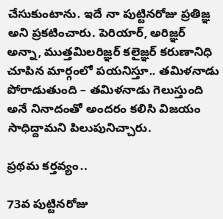చేసుకుంటాను. ఇదే నా పుట్టినరోజు ప్రతిజ్ఞ అని ప్రకటించారు. పెరియార్‌, అరిజ్ఞర్‌ అన్నా, ముత్తమిలరిజ్ఞర్‌ కలైజ్ఞర్‌ కరుణానిధి చూపిన మార్గంలో పయనిస్తూ.. తమిళనాడు పోరాడుతుంది – తమిళనాడు గెలుస్తుంది అనే నినాదంతో అందరం కలిసి విజయం సాధిద్దామని పిలుపునిచ్చారు.

ప్రథమ కర్తవ్యం..

73వ పుట్టినరోజు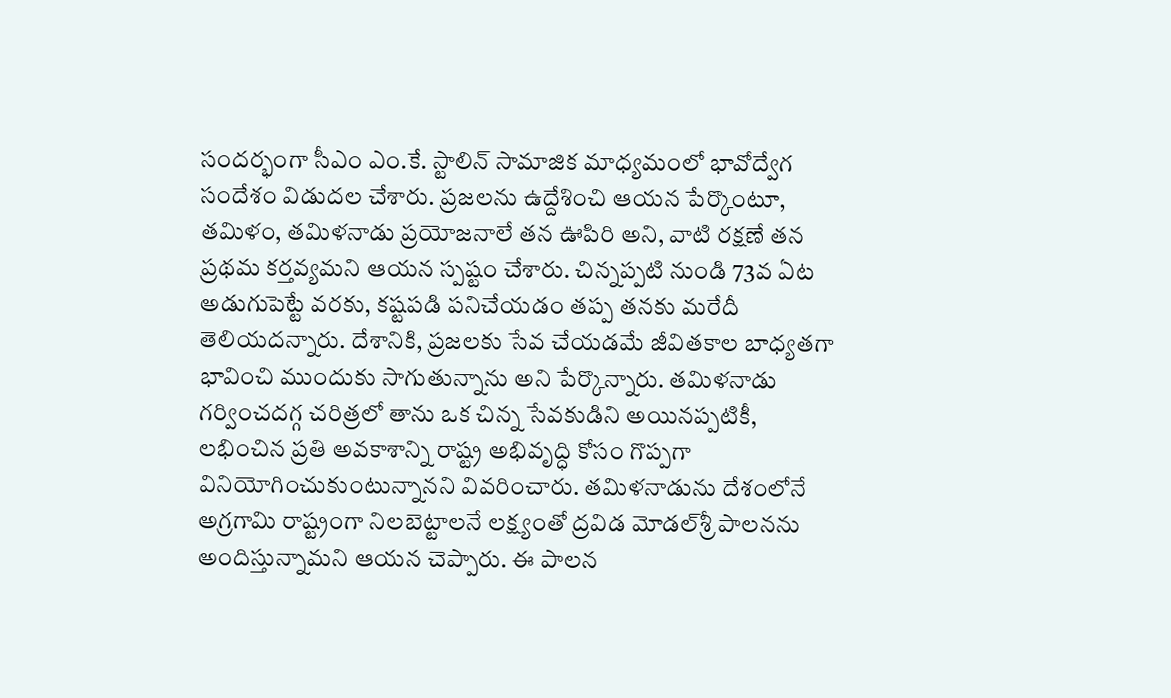సందర్భంగా సీఎం ఎం.కే. స్టాలిన్‌ సామాజిక మాధ్యమంలో భావోద్వేగ సందేశం విడుదల చేశారు. ప్రజలను ఉద్దేశించి ఆయన పేర్కొంటూ, తమిళం, తమిళనాడు ప్రయోజనాలే తన ఊపిరి అని, వాటి రక్షణే తన ప్రథమ కర్తవ్యమని ఆయన స్పష్టం చేశారు. చిన్నప్పటి నుండి 73వ ఏట అడుగుపెట్టే వరకు, కష్టపడి పనిచేయడం తప్ప తనకు మరేదీ తెలియదన్నారు. దేశానికి, ప్రజలకు సేవ చేయడమే జీవితకాల బాధ్యతగా భావించి ముందుకు సాగుతున్నాను అని పేర్కొన్నారు. తమిళనాడు గర్వించదగ్గ చరిత్రలో తాను ఒక చిన్న సేవకుడిని అయినప్పటికీ, లభించిన ప్రతి అవకాశాన్ని రాష్ట్ర అభివృద్ధి కోసం గొప్పగా వినియోగించుకుంటున్నానని వివరించారు. తమిళనాడును దేశంలోనే అగ్రగామి రాష్ట్రంగా నిలబెట్టాలనే లక్ష్యంతో ద్రవిడ మోడల్‌శ్రీ పాలనను అందిస్తున్నామని ఆయన చెప్పారు. ఈ పాలన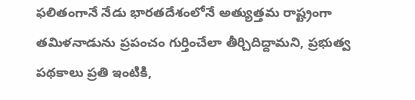ఫలితంగానే నేడు భారతదేశంలోనే అత్యుత్తమ రాష్ట్రంగా తమిళనాడును ప్రపంచం గుర్తించేలా తీర్చిదిద్దామని, ప్రభుత్వ పథకాలు ప్రతి ఇంటికి,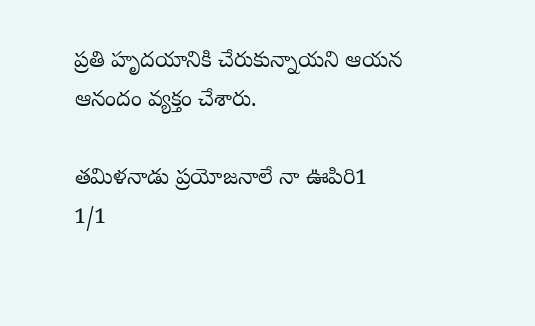ప్రతి హృదయానికి చేరుకున్నాయని ఆయన ఆనందం వ్యక్తం చేశారు.

తమిళనాడు ప్రయోజనాలే నా ఊపిరి1
1/1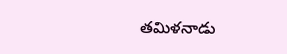తమిళనాడు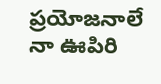ప్రయోజనాలే నా ఊపిరి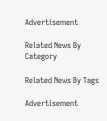Advertisement

Related News By Category

Related News By Tags

Advertisement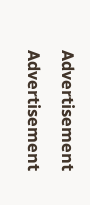Advertisement
Advertisement